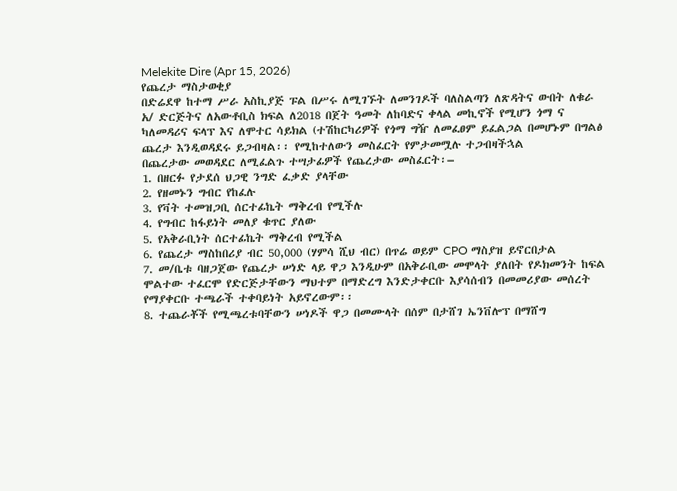Melekite Dire (Apr 15, 2026)
የጨረታ ማስታወቂያ
በድሬደዋ ከተማ ሥራ አስኪያጅ ፑል በሥሩ ለሚገኙት ለመንገዶች ባለስልጣን ለጽዳትና ውበት ለቁራ አ/ ድርጅትና ለአውቶቢስ ክፍል ለ2018 በጀት ዓመት ለከባድና ቀላል መኪኖች የሚሆን ጎማ ና ካለመዳሪና ፍላፕ እና ለሞተር ሳይክል (ተሽከርካሪዎች የጎማ ግዥ ለመፈፀም ይፈልጋል በመሆኑም በግልፅ ጨረታ እንዲወዳደሩ ይጋብዛል፡፡ የሚከተለውን መስፈርት የምታመሟሉ ተጋብዛችኋል
በጨረታው መወዳደር ለሚፈልጉ ተሣታፊዎች የጨረታው መስፈርት፡–
1. በዘርፉ የታደሰ ህጋዊ ንግድ ፈቃድ ያላቸው
2. የዘመኑን ግብር የከፈሉ
3. የቫት ተመዝጋቢ ሰርተፊኬት ማቅረብ የሚችሉ
4. የግብር ከፋይነት መለያ ቁጥር ያለው
5. የአቅራቢነት ሰርተፊኬት ማቅረብ የሚችል
6. የጨረታ ማስከበሪያ ብር 50,000 (ሃምሳ ሺህ ብር) በጥሬ ወይም CPO ማስያዝ ይኖርበታል
7. መ/ቤቱ ባዘጋጀው የጨረታ ሠነድ ላይ ዋጋ እንዲሁም በአቅራቢው መሞላት ያለበት የዶክመንት ከፍል ሞልተው ተፈርሞ የድርጅታቸውን ማህተም በማድረግ እንድታቀርቡ እያሳሰብን በመመሪያው መሰረት የማያቀርቡ ተጫራች ተቀባይነት አይኖረውም፡፡
8. ተጨራቾች የሚጫረቱባቸውን ሠነዶች ዋጋ በመሙላት በሰም በታሸገ ኤንቨሎፕ በማሸግ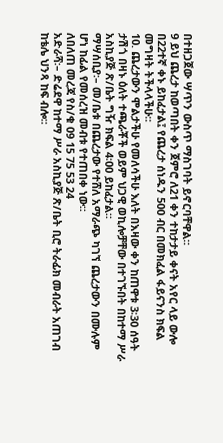በተዘጋጀው ሣጥን ውስጥ ማስገባት ይኖርባቸዋል፡፡
9 ይህ ጨረታ ከወጣበት ቀን ጀምሮ ለ21 ቀን ተከታታይ ቀናት አየር ላይ ውሎ በ22ተኛ ቀኑ ይከፈታል፤ የጨረታ ሰነዱን 500 ብር በመክፈል ፋይናንስ ክፍል መግዛት ትችላላችሁ፡፡
10. ጨረታውን ሞልታችሁ የመለሳችሁ እለት በእዛው ቀን ከጠዋቱ 3፡30 ሰዓት ታሽጎ በዛኑ ዕለት ተጫራቾች ወይም ህጋዊ ወኪሎቻቸው በተገኙበት በከተማ ሥራ አስኪያጅ ጽ/ቤት ግዥ ክፍል 4፡00 ይከፈታል፡፡
ማሣሰቢያ፡– መ/ቤቱ በጨረታው የተሸለ አማራጭ ካገኘ ጨረታውን በሙሉም ሆነ ከፊል የመሰረዝ መብቱ የተጠበቀ ነው፡፡
ለበለጠ መረጃ የስ/ቁ 09 15 75 53 24
አድራሻ፡– ድሬደዋ ከተማ ሥራ አስኪያጅ ጽ/ቤት ቢሮ ትራፊክ መብራት አጠገብ ከቴሌ ህንጻ ከፍ ብሎ፡፡